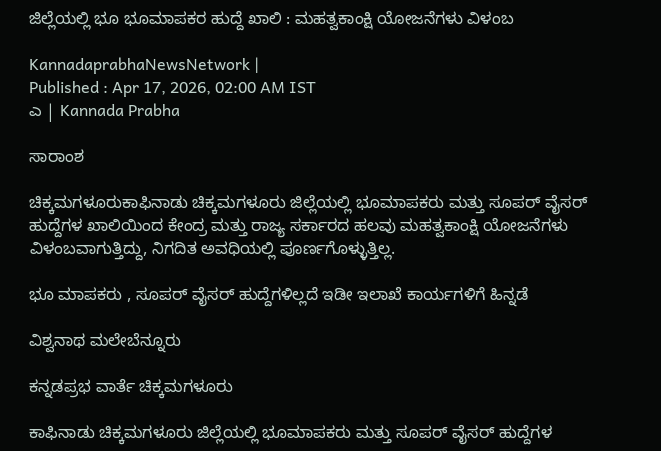ಜಿಲ್ಲೆಯಲ್ಲಿ ಭೂ ಭೂಮಾಪಕರ ಹುದ್ದೆ ಖಾಲಿ : ಮಹತ್ವಕಾಂಕ್ಷಿ ಯೋಜನೆಗಳು ವಿಳಂಬ

KannadaprabhaNewsNetwork |
Published : Apr 17, 2026, 02:00 AM IST
ಎ | Kannada Prabha

ಸಾರಾಂಶ

ಚಿಕ್ಕಮಗಳೂರುಕಾಫಿನಾಡು ಚಿಕ್ಕಮಗಳೂರು ಜಿಲ್ಲೆಯಲ್ಲಿ ಭೂಮಾಪಕರು ಮತ್ತು ಸೂಪರ್‌ ವೈಸರ್‌ ಹುದ್ದೆಗಳ ಖಾಲಿಯಿಂದ ಕೇಂದ್ರ ಮತ್ತು ರಾಜ್ಯ ಸರ್ಕಾರದ ಹಲವು ಮಹತ್ವಕಾಂಕ್ಷಿ ಯೋಜನೆಗಳು ವಿಳಂಬವಾಗುತ್ತಿದ್ದು, ನಿಗದಿತ ಅವಧಿಯಲ್ಲಿ ಪೂರ್ಣಗೊಳ್ಳುತ್ತಿಲ್ಲ.

ಭೂ ಮಾಪಕರು , ಸೂಪರ್‌ ವೈಸರ್‌ ಹುದ್ದೆಗಳಿಲ್ಲದೆ ಇಡೀ ಇಲಾಖೆ ಕಾರ್ಯಗಳಿಗೆ ಹಿನ್ನಡೆ

ವಿಶ್ವನಾಥ ಮಲೇಬೆನ್ನೂರು

ಕನ್ನಡಪ್ರಭ ವಾರ್ತೆ ಚಿಕ್ಕಮಗಳೂರು

ಕಾಫಿನಾಡು ಚಿಕ್ಕಮಗಳೂರು ಜಿಲ್ಲೆಯಲ್ಲಿ ಭೂಮಾಪಕರು ಮತ್ತು ಸೂಪರ್‌ ವೈಸರ್‌ ಹುದ್ದೆಗಳ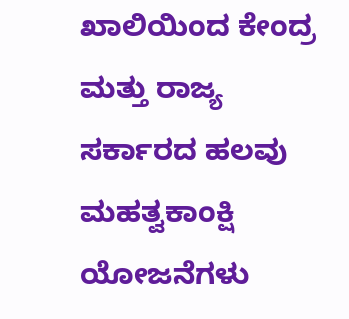ಖಾಲಿಯಿಂದ ಕೇಂದ್ರ ಮತ್ತು ರಾಜ್ಯ ಸರ್ಕಾರದ ಹಲವು ಮಹತ್ವಕಾಂಕ್ಷಿ ಯೋಜನೆಗಳು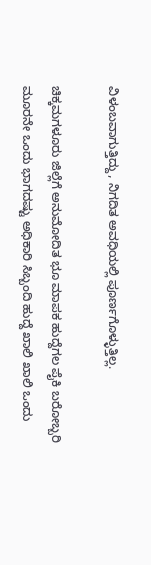ವಿಳಂಬವಾಗುತ್ತಿದ್ದು, ನಿಗದಿತ ಅವಧಿಯಲ್ಲಿ ಪೂರ್ಣಗೊಳ್ಳುತ್ತಿಲ್ಲ.

ಚಿಕ್ಕಮಗಳೂರು ಜಿಲ್ಲೆಗೆ ಅನುಮೋದಿತ ಭೂ ಮಾಪಕ ಹುದ್ದೆಗಲ ಪೈಕಿ ಬರೋಬ್ಬರಿ ಮೂರನೇ ಒಂದು ಭಾಗದಷ್ಟು ಅಧಿಕಾರಿ ಸಿಬ್ಬಂದಿ ಹುದ್ದೆ ಖಾಲಿ ಖಾಲಿ ಒಂದು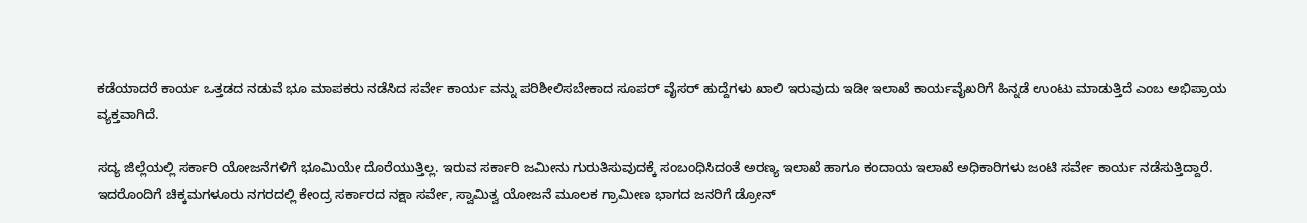ಕಡೆಯಾದರೆ ಕಾರ್ಯ ಒತ್ತಡದ ನಡುವೆ ಭೂ ಮಾಪಕರು ನಡೆಸಿದ ಸರ್ವೇ ಕಾರ್ಯ ವನ್ನು ಪರಿಶೀಲಿಸಬೇಕಾದ ಸೂಪರ್‌ ವೈಸರ್‌ ಹುದ್ದೆಗಳು ಖಾಲಿ ಇರುವುದು ಇಡೀ ಇಲಾಖೆ ಕಾರ್ಯವೈಖರಿಗೆ ಹಿನ್ನಡೆ ಉಂಟು ಮಾಡುತ್ತಿದೆ ಎಂಬ ಅಭಿಪ್ರಾಯ ವ್ಯಕ್ತವಾಗಿದೆ.

ಸದ್ಯ ಜಿಲ್ಲೆಯಲ್ಲಿ ಸರ್ಕಾರಿ ಯೋಜನೆಗಳಿಗೆ ಭೂಮಿಯೇ ದೊರೆಯುತ್ತಿಲ್ಲ. ಇರುವ ಸರ್ಕಾರಿ ಜಮೀನು ಗುರುತಿಸುವುದಕ್ಕೆ ಸಂಬಂಧಿಸಿದಂತೆ ಅರಣ್ಯ ಇಲಾಖೆ ಹಾಗೂ ಕಂದಾಯ ಇಲಾಖೆ ಅಧಿಕಾರಿಗಳು ಜಂಟಿ ಸರ್ವೇ ಕಾರ್ಯ ನಡೆಸುತ್ತಿದ್ದಾರೆ. ಇದರೊಂದಿಗೆ ಚಿಕ್ಕಮಗಳೂರು ನಗರದಲ್ಲಿ ಕೇಂದ್ರ ಸರ್ಕಾರದ ನಕ್ಷಾ ಸರ್ವೇ, ಸ್ವಾಮಿತ್ವ ಯೋಜನೆ ಮೂಲಕ ಗ್ರಾಮೀಣ ಭಾಗದ ಜನರಿಗೆ ಡ್ರೋನ್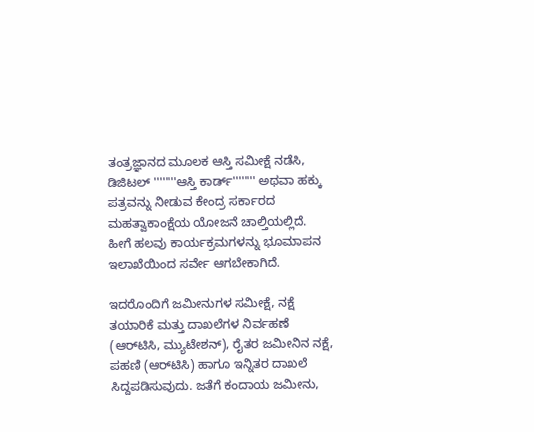ತಂತ್ರಜ್ಞಾನದ ಮೂಲಕ ಆಸ್ತಿ ಸಮೀಕ್ಷೆ ನಡೆಸಿ, ಡಿಜಿಟಲ್ ''''''''ಆಸ್ತಿ ಕಾರ್ಡ್'''''''' ಅಥವಾ ಹಕ್ಕು ಪತ್ರವನ್ನು ನೀಡುವ ಕೇಂದ್ರ ಸರ್ಕಾರದ ಮಹತ್ವಾಕಾಂಕ್ಷೆಯ ಯೋಜನೆ ಚಾಲ್ತಿಯಲ್ಲಿದೆ. ಹೀಗೆ ಹಲವು ಕಾರ್ಯಕ್ರಮಗಳನ್ನು ಭೂಮಾಪನ ಇಲಾಖೆಯಿಂದ ಸರ್ವೇ ಆಗಬೇಕಾಗಿದೆ.

ಇದರೊಂದಿಗೆ ಜಮೀನುಗಳ ಸಮೀಕ್ಷೆ, ನಕ್ಷೆ ತಯಾರಿಕೆ ಮತ್ತು ದಾಖಲೆಗಳ ನಿರ್ವಹಣೆ (ಆರ್‌ಟಿಸಿ, ಮ್ಯುಟೇಶನ್), ರೈತರ ಜಮೀನಿನ ನಕ್ಷೆ, ಪಹಣಿ (ಆರ್‌ಟಿಸಿ) ಹಾಗೂ ಇನ್ನಿತರ ದಾಖಲೆ ಸಿದ್ದಪಡಿಸುವುದು. ಜತೆಗೆ ಕಂದಾಯ ಜಮೀನು,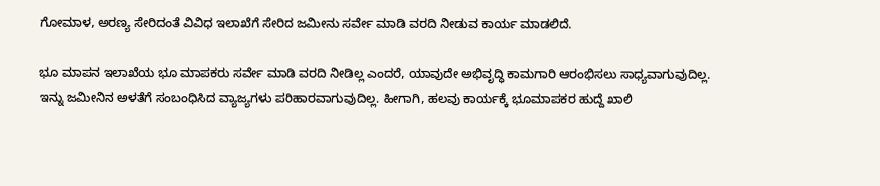ಗೋಮಾಳ, ಅರಣ್ಯ ಸೇರಿದಂತೆ ವಿವಿಧ ಇಲಾಖೆಗೆ ಸೇರಿದ ಜಮೀನು ಸರ್ವೇ ಮಾಡಿ ವರದಿ ನೀಡುವ ಕಾರ್ಯ ಮಾಡಲಿದೆ.

ಭೂ ಮಾಪನ ಇಲಾಖೆಯ ಭೂ ಮಾಪಕರು ಸರ್ವೇ ಮಾಡಿ ವರದಿ ನೀಡಿಲ್ಲ ಎಂದರೆ, ಯಾವುದೇ ಅಭಿವೃದ್ಧಿ ಕಾಮಗಾರಿ ಆರಂಭಿಸಲು ಸಾಧ್ಯವಾಗುವುದಿಲ್ಲ. ಇನ್ನು ಜಮೀನಿನ ಅಳತೆಗೆ ಸಂಬಂಧಿಸಿದ ವ್ಯಾಜ್ಯಗಳು ಪರಿಹಾರವಾಗುವುದಿಲ್ಲ. ಹೀಗಾಗಿ, ಹಲವು ಕಾರ್ಯಕ್ಕೆ ಭೂಮಾಪಕರ ಹುದ್ದೆ ಖಾಲಿ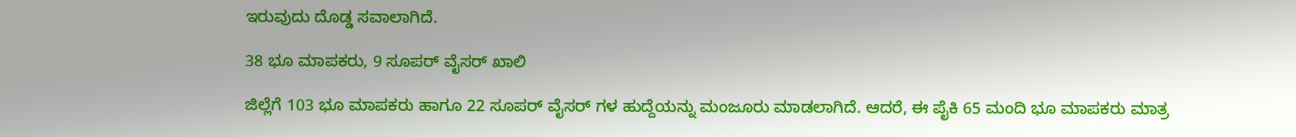ಇರುವುದು ದೊಡ್ಡ ಸವಾಲಾಗಿದೆ.

38 ಭೂ ಮಾಪಕರು, 9 ಸೂಪರ್ ವೈಸರ್‌ ಖಾಲಿ

ಜಿಲ್ಲೆಗೆ 103 ಭೂ ಮಾಪಕರು ಹಾಗೂ 22 ಸೂಪರ್ ವೈಸರ್‌ ಗಳ ಹುದ್ದೆಯನ್ನು ಮಂಜೂರು ಮಾಡಲಾಗಿದೆ. ಆದರೆ, ಈ ಪೈಕಿ 65 ಮಂದಿ ಭೂ ಮಾಪಕರು ಮಾತ್ರ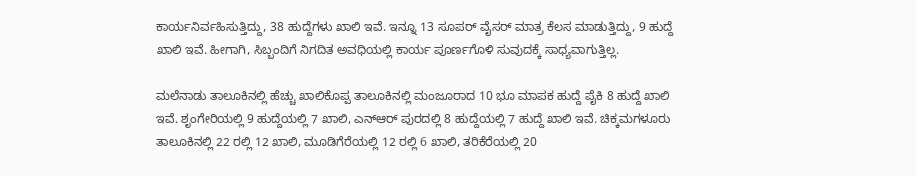ಕಾರ್ಯನಿರ್ವಹಿಸುತ್ತಿದ್ದು, 38 ಹುದ್ದೆಗಳು ಖಾಲಿ ಇವೆ. ಇನ್ನೂ 13 ಸೂಪರ್ ವೈಸರ್‌ ಮಾತ್ರ ಕೆಲಸ ಮಾಡುತ್ತಿದ್ದು, 9 ಹುದ್ದೆ ಖಾಲಿ ಇವೆ. ಹೀಗಾಗಿ, ಸಿಬ್ಬಂದಿಗೆ ನಿಗದಿತ ಅವಧಿಯಲ್ಲಿ ಕಾರ್ಯ ಪೂರ್ಣಗೊಳಿ ಸುವುದಕ್ಕೆ ಸಾಧ್ಯವಾಗುತ್ತಿಲ್ಲ.

ಮಲೆನಾಡು ತಾಲೂಕಿನಲ್ಲಿ ಹೆಚ್ಚು ಖಾಲಿಕೊಪ್ಪ ತಾಲೂಕಿನಲ್ಲಿ ಮಂಜೂರಾದ 10 ಭೂ ಮಾಪಕ ಹುದ್ದೆ ಪೈಕಿ 8 ಹುದ್ದೆ ಖಾಲಿ ಇವೆ. ಶೃಂಗೇರಿಯಲ್ಲಿ 9 ಹುದ್ದೆಯಲ್ಲಿ 7 ಖಾಲಿ, ಎನ್‌ಆರ್‌ ಪುರದಲ್ಲಿ 8 ಹುದ್ದೆಯಲ್ಲಿ 7 ಹುದ್ದೆ ಖಾಲಿ ಇವೆ. ಚಿಕ್ಕಮಗಳೂರು ತಾಲೂಕಿನಲ್ಲಿ 22 ರಲ್ಲಿ 12 ಖಾಲಿ, ಮೂಡಿಗೆರೆಯಲ್ಲಿ 12 ರಲ್ಲಿ 6 ಖಾಲಿ, ತರಿಕೆರೆಯಲ್ಲಿ 20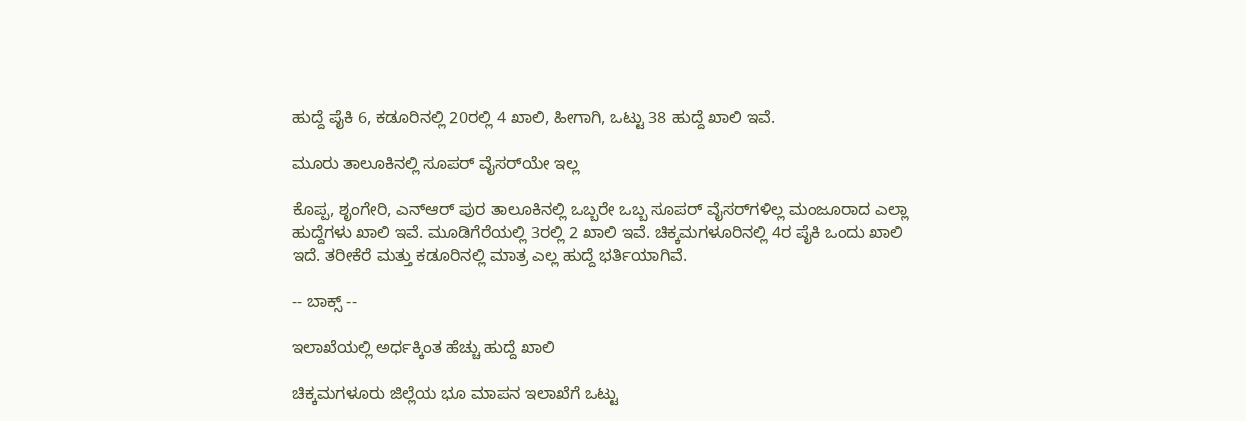ಹುದ್ದೆ ಪೈಕಿ 6, ಕಡೂರಿನಲ್ಲಿ 20ರಲ್ಲಿ 4 ಖಾಲಿ, ಹೀಗಾಗಿ, ಒಟ್ಟು 38 ಹುದ್ದೆ ಖಾಲಿ ಇವೆ.

ಮೂರು ತಾಲೂಕಿನಲ್ಲಿ ಸೂಪರ್‌ ವೈಸರ್‌ಯೇ ಇಲ್ಲ

ಕೊಪ್ಪ, ಶೃಂಗೇರಿ, ಎನ್‌ಆರ್‌ ಪುರ ತಾಲೂಕಿನಲ್ಲಿ ಒಬ್ಬರೇ ಒಬ್ಬ ಸೂಪರ್‌ ವೈಸರ್‌ಗಳಿಲ್ಲ ಮಂಜೂರಾದ ಎಲ್ಲಾ ಹುದ್ದೆಗಳು ಖಾಲಿ ಇವೆ. ಮೂಡಿಗೆರೆಯಲ್ಲಿ 3ರಲ್ಲಿ 2 ಖಾಲಿ ಇವೆ. ಚಿಕ್ಕಮಗಳೂರಿನಲ್ಲಿ 4ರ ಪೈಕಿ ಒಂದು ಖಾಲಿ ಇದೆ. ತರೀಕೆರೆ ಮತ್ತು ಕಡೂರಿನಲ್ಲಿ ಮಾತ್ರ ಎಲ್ಲ ಹುದ್ದೆ ಭರ್ತಿಯಾಗಿವೆ.

-- ಬಾಕ್ಸ್‌ --

ಇಲಾಖೆಯಲ್ಲಿ ಅರ್ಧಕ್ಕಿಂತ ಹೆಚ್ಚು ಹುದ್ದೆ ಖಾಲಿ

ಚಿಕ್ಕಮಗಳೂರು ಜಿಲ್ಲೆಯ ಭೂ ಮಾಪನ ಇಲಾಖೆಗೆ ಒಟ್ಟು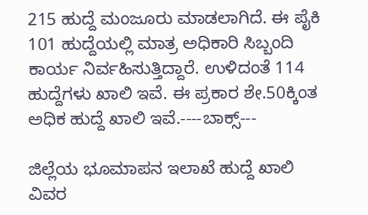215 ಹುದ್ದೆ ಮಂಜೂರು ಮಾಡಲಾಗಿದೆ. ಈ ಪೈಕಿ 101 ಹುದ್ದೆಯಲ್ಲಿ ಮಾತ್ರ ಅಧಿಕಾರಿ ಸಿಬ್ಬಂದಿ ಕಾರ್ಯ ನಿರ್ವಹಿಸುತ್ತಿದ್ದಾರೆ. ಉಳಿದಂತೆ 114 ಹುದ್ದೆಗಳು ಖಾಲಿ ಇವೆ. ಈ ಪ್ರಕಾರ ಶೇ.50ಕ್ಕಿಂತ ಅಧಿಕ ಹುದ್ದೆ ಖಾಲಿ ಇವೆ.----ಬಾಕ್ಸ್‌---

ಜಿಲ್ಲೆಯ ಭೂಮಾಪನ ಇಲಾಖೆ ಹುದ್ದೆ ಖಾಲಿ ವಿವರ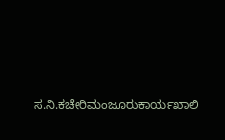ಸ.ನಿ.ಕಚೇರಿಮಂಜೂರುಕಾರ್ಯಖಾಲಿ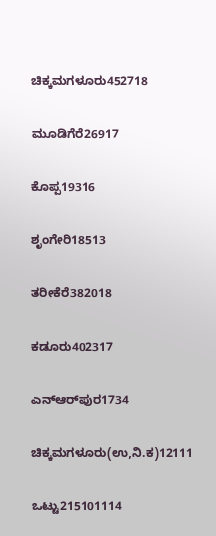ಚಿಕ್ಕಮಗಳೂರು452718

ಮೂಡಿಗೆರೆ26917

ಕೊಪ್ಪ19316

ಶೃಂಗೇರಿ18513

ತರೀಕೆರೆ382018

ಕಡೂರು402317

ಎನ್‌ಆರ್‌ಪುರ1734

ಚಿಕ್ಕಮಗಳೂರು(ಉ,ನಿ.ಕ)12111

ಒಟ್ಟು215101114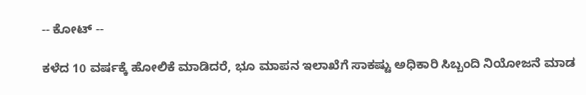-- ಕೋಟ್‌ --

ಕಳೆದ 10 ವರ್ಷಕ್ಕೆ ಹೋಲಿಕೆ ಮಾಡಿದರೆ, ಭೂ ಮಾಪನ ಇಲಾಖೆಗೆ ಸಾಕಷ್ಟು ಅಧಿಕಾರಿ ಸಿಬ್ಬಂದಿ ನಿಯೋಜನೆ ಮಾಡ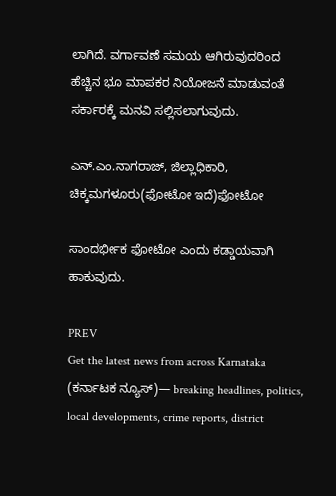ಲಾಗಿದೆ. ವರ್ಗಾವಣೆ ಸಮಯ ಆಗಿರುವುದರಿಂದ ಹೆಚ್ಚಿನ ಭೂ ಮಾಪಕರ ನಿಯೋಜನೆ ಮಾಡುವಂತೆ ಸರ್ಕಾರಕ್ಕೆ ಮನವಿ ಸಲ್ಲಿಸಲಾಗುವುದು.

ಎನ್‌.ಎಂ.ನಾಗರಾಜ್‌, ಜಿಲ್ಲಾಧಿಕಾರಿ, ಚಿಕ್ಕಮಗಳೂರು(ಫೋಟೋ ಇದೆ)ಫೋಟೋ

ಸಾಂದರ್ಭೀಕ ಫೋಟೋ ಎಂದು ಕಡ್ಡಾಯವಾಗಿ ಹಾಕುವುದು.

PREV
Get the latest news from across Karnataka (ಕರ್ನಾಟಕ ನ್ಯೂಸ್)— breaking headlines, politics, local developments, crime reports, district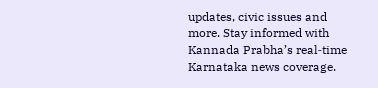updates, civic issues and more. Stay informed with Kannada Prabha’s real‑time Karnataka news coverage.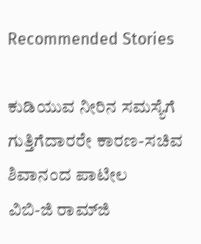Recommended Stories

ಕುಡಿಯುವ ನೀರಿನ ಸಮಸ್ಯೆಗೆ ಗುತ್ತಿಗೆದಾರರೇ ಕಾರಣ-ಸಚಿವ ಶಿವಾನಂದ ಪಾಟೀಲ
ವಿಬಿ-ಜಿ ರಾಮ್‌ಜಿ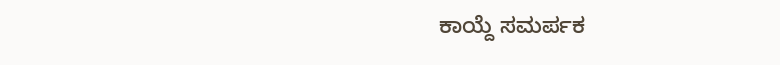ಕಾಯ್ದೆ ಸಮರ್ಪಕ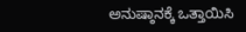ಅನುಷ್ಠಾನಕ್ಕೆ ಒತ್ತಾಯಿಸಿ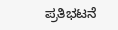ಪ್ರತಿಭಟನೆ